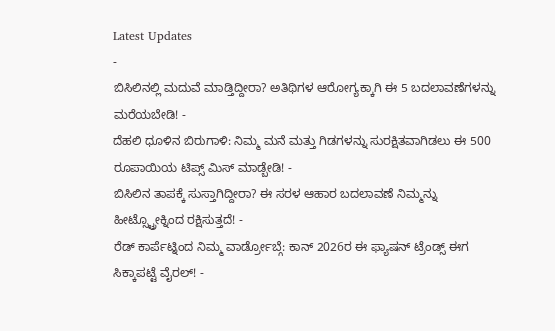Latest Updates
-
ಬಿಸಿಲಿನಲ್ಲಿ ಮದುವೆ ಮಾಡ್ತಿದ್ದೀರಾ? ಅತಿಥಿಗಳ ಆರೋಗ್ಯಕ್ಕಾಗಿ ಈ 5 ಬದಲಾವಣೆಗಳನ್ನು ಮರೆಯಬೇಡಿ! -
ದೆಹಲಿ ಧೂಳಿನ ಬಿರುಗಾಳಿ: ನಿಮ್ಮ ಮನೆ ಮತ್ತು ಗಿಡಗಳನ್ನು ಸುರಕ್ಷಿತವಾಗಿಡಲು ಈ 500 ರೂಪಾಯಿಯ ಟಿಪ್ಸ್ ಮಿಸ್ ಮಾಡ್ಬೇಡಿ! -
ಬಿಸಿಲಿನ ತಾಪಕ್ಕೆ ಸುಸ್ತಾಗಿದ್ದೀರಾ? ಈ ಸರಳ ಆಹಾರ ಬದಲಾವಣೆ ನಿಮ್ಮನ್ನು ಹೀಟ್ಸ್ಟ್ರೋಕ್ನಿಂದ ರಕ್ಷಿಸುತ್ತದೆ! -
ರೆಡ್ ಕಾರ್ಪೆಟ್ನಿಂದ ನಿಮ್ಮ ವಾರ್ಡ್ರೋಬ್ಗೆ: ಕಾನ್ 2026ರ ಈ ಫ್ಯಾಷನ್ ಟ್ರೆಂಡ್ಸ್ ಈಗ ಸಿಕ್ಕಾಪಟ್ಟೆ ವೈರಲ್! -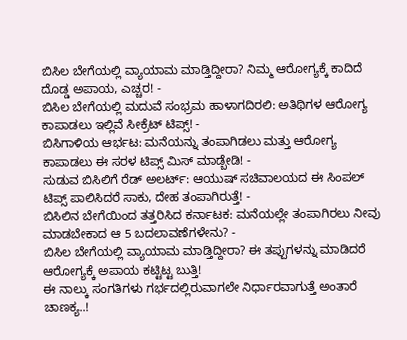ಬಿಸಿಲ ಬೇಗೆಯಲ್ಲಿ ವ್ಯಾಯಾಮ ಮಾಡ್ತಿದ್ದೀರಾ? ನಿಮ್ಮ ಆರೋಗ್ಯಕ್ಕೆ ಕಾದಿದೆ ದೊಡ್ಡ ಅಪಾಯ, ಎಚ್ಚರ! -
ಬಿಸಿಲ ಬೇಗೆಯಲ್ಲಿ ಮದುವೆ ಸಂಭ್ರಮ ಹಾಳಾಗದಿರಲಿ: ಅತಿಥಿಗಳ ಆರೋಗ್ಯ ಕಾಪಾಡಲು ಇಲ್ಲಿವೆ ಸೀಕ್ರೆಟ್ ಟಿಪ್ಸ್! -
ಬಿಸಿಗಾಳಿಯ ಆರ್ಭಟ: ಮನೆಯನ್ನು ತಂಪಾಗಿಡಲು ಮತ್ತು ಆರೋಗ್ಯ ಕಾಪಾಡಲು ಈ ಸರಳ ಟಿಪ್ಸ್ ಮಿಸ್ ಮಾಡ್ಬೇಡಿ! -
ಸುಡುವ ಬಿಸಿಲಿಗೆ ರೆಡ್ ಅಲರ್ಟ್: ಆಯುಷ್ ಸಚಿವಾಲಯದ ಈ ಸಿಂಪಲ್ ಟಿಪ್ಸ್ ಪಾಲಿಸಿದರೆ ಸಾಕು, ದೇಹ ತಂಪಾಗಿರುತ್ತೆ! -
ಬಿಸಿಲಿನ ಬೇಗೆಯಿಂದ ತತ್ತರಿಸಿದ ಕರ್ನಾಟಕ: ಮನೆಯಲ್ಲೇ ತಂಪಾಗಿರಲು ನೀವು ಮಾಡಬೇಕಾದ ಆ 5 ಬದಲಾವಣೆಗಳೇನು? -
ಬಿಸಿಲ ಬೇಗೆಯಲ್ಲಿ ವ್ಯಾಯಾಮ ಮಾಡ್ತಿದ್ದೀರಾ? ಈ ತಪ್ಪುಗಳನ್ನು ಮಾಡಿದರೆ ಆರೋಗ್ಯಕ್ಕೆ ಅಪಾಯ ಕಟ್ಟಿಟ್ಟ ಬುತ್ತಿ!
ಈ ನಾಲ್ಕು ಸಂಗತಿಗಳು ಗರ್ಭದಲ್ಲಿರುವಾಗಲೇ ನಿರ್ಧಾರವಾಗುತ್ತೆ ಅಂತಾರೆ ಚಾಣಕ್ಯ..!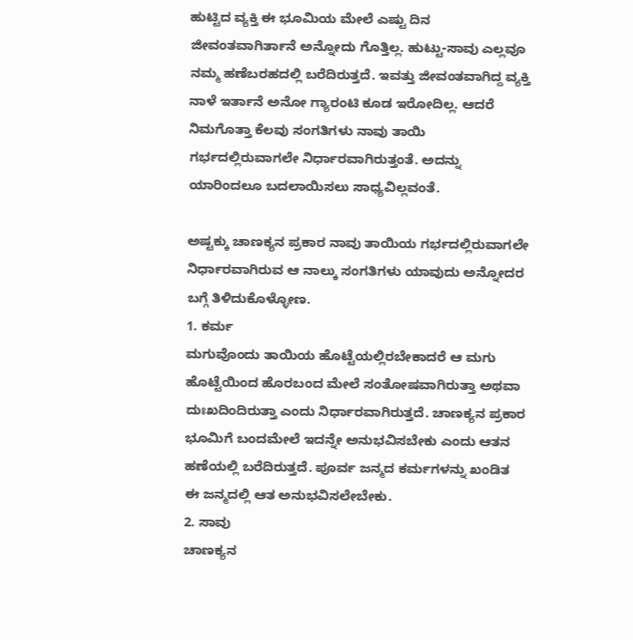ಹುಟ್ಟಿದ ವ್ಯಕ್ತಿ ಈ ಭೂಮಿಯ ಮೇಲೆ ಎಷ್ಟು ದಿನ ಜೀವಂತವಾಗಿರ್ತಾನೆ ಅನ್ನೋದು ಗೊತ್ತಿಲ್ಲ. ಹುಟ್ಟು-ಸಾವು ಎಲ್ಲವೂ ನಮ್ಮ ಹಣೆಬರಹದಲ್ಲಿ ಬರೆದಿರುತ್ತದೆ. ಇವತ್ತು ಜೀವಂತವಾಗಿದ್ದ ವ್ಯಕ್ತಿ ನಾಳೆ ಇರ್ತಾನೆ ಅನೋ ಗ್ಯಾರಂಟಿ ಕೂಡ ಇರೋದಿಲ್ಲ. ಆದರೆ ನಿಮಗೊತ್ತಾ ಕೆಲವು ಸಂಗತಿಗಳು ನಾವು ತಾಯಿ ಗರ್ಭದಲ್ಲಿರುವಾಗಲೇ ನಿರ್ಧಾರವಾಗಿರುತ್ತಂತೆ. ಅದನ್ನು ಯಾರಿಂದಲೂ ಬದಲಾಯಿಸಲು ಸಾಧ್ಯವಿಲ್ಲವಂತೆ.

ಅಷ್ಟಕ್ಕು ಚಾಣಕ್ಯನ ಪ್ರಕಾರ ನಾವು ತಾಯಿಯ ಗರ್ಭದಲ್ಲಿರುವಾಗಲೇ ನಿರ್ಧಾರವಾಗಿರುವ ಆ ನಾಲ್ಕು ಸಂಗತಿಗಳು ಯಾವುದು ಅನ್ನೋದರ ಬಗ್ಗೆ ತಿಳಿದುಕೊಳ್ಳೋಣ.
1. ಕರ್ಮ
ಮಗುವೊಂದು ತಾಯಿಯ ಹೊಟ್ಟೆಯಲ್ಲಿರಬೇಕಾದರೆ ಆ ಮಗು ಹೊಟ್ಟೆಯಿಂದ ಹೊರಬಂದ ಮೇಲೆ ಸಂತೋಷವಾಗಿರುತ್ತಾ ಅಥವಾ ದುಃಖದಿಂದಿರುತ್ತಾ ಎಂದು ನಿರ್ಧಾರವಾಗಿರುತ್ತದೆ. ಚಾಣಕ್ಯನ ಪ್ರಕಾರ ಭೂಮಿಗೆ ಬಂದಮೇಲೆ ಇದನ್ನೇ ಅನುಭವಿಸಬೇಕು ಎಂದು ಆತನ ಹಣೆಯಲ್ಲಿ ಬರೆದಿರುತ್ತದೆ. ಪೂರ್ವ ಜನ್ಮದ ಕರ್ಮಗಳನ್ನು ಖಂಡಿತ ಈ ಜನ್ಮದಲ್ಲಿ ಆತ ಅನುಭವಿಸಲೇಬೇಕು.
2. ಸಾವು
ಚಾಣಕ್ಯನ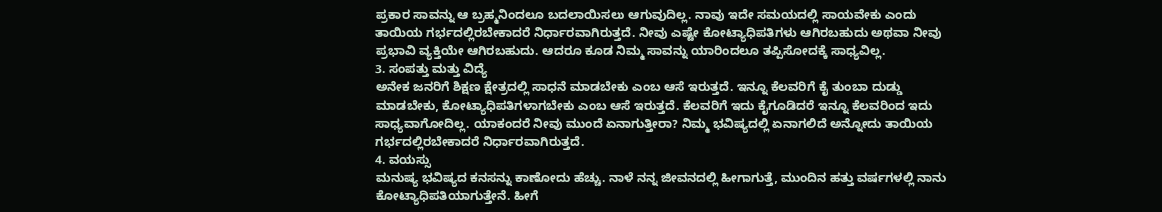ಪ್ರಕಾರ ಸಾವನ್ನು ಆ ಬ್ರಹ್ಮನಿಂದಲೂ ಬದಲಾಯಿಸಲು ಆಗುವುದಿಲ್ಲ. ನಾವು ಇದೇ ಸಮಯದಲ್ಲಿ ಸಾಯವೇಕು ಎಂದು ತಾಯಿಯ ಗರ್ಭದಲ್ಲಿರಬೇಕಾದರೆ ನಿರ್ಧಾರವಾಗಿರುತ್ತದೆ. ನೀವು ಎಷ್ಟೇ ಕೋಟ್ಯಾಧಿಪತಿಗಳು ಆಗಿರಬಹುದು ಅಥವಾ ನೀವು ಪ್ರಭಾವಿ ವ್ಯಕ್ತಿಯೇ ಆಗಿರಬಹುದು. ಆದರೂ ಕೂಡ ನಿಮ್ಮ ಸಾವನ್ನು ಯಾರಿಂದಲೂ ತಪ್ಪಿಸೋದಕ್ಕೆ ಸಾಧ್ಯವಿಲ್ಲ.
3. ಸಂಪತ್ತು ಮತ್ತು ವಿದ್ಯೆ
ಅನೇಕ ಜನರಿಗೆ ಶಿಕ್ಷಣ ಕ್ಷೇತ್ರದಲ್ಲಿ ಸಾಧನೆ ಮಾಡಬೇಕು ಎಂಬ ಆಸೆ ಇರುತ್ತದೆ. ಇನ್ನೂ ಕೆಲವರಿಗೆ ಕೈ ತುಂಬಾ ದುಡ್ಡು ಮಾಡಬೇಕು, ಕೋಟ್ಯಾಧಿಪತಿಗಳಾಗಬೇಕು ಎಂಬ ಆಸೆ ಇರುತ್ತದೆ. ಕೆಲವರಿಗೆ ಇದು ಕೈಗೂಡಿದರೆ ಇನ್ನೂ ಕೆಲವರಿಂದ ಇದು ಸಾಧ್ಯವಾಗೋದಿಲ್ಲ. ಯಾಕಂದರೆ ನೀವು ಮುಂದೆ ಏನಾಗುತ್ತೀರಾ? ನಿಮ್ಮ ಭವಿಷ್ಯದಲ್ಲಿ ಏನಾಗಲಿದೆ ಅನ್ನೋದು ತಾಯಿಯ ಗರ್ಭದಲ್ಲಿರಬೇಕಾದರೆ ನಿರ್ಧಾರವಾಗಿರುತ್ತದೆ.
4. ವಯಸ್ಸು
ಮನುಷ್ಯ ಭವಿಷ್ಯದ ಕನಸನ್ನು ಕಾಣೋದು ಹೆಚ್ಚು. ನಾಳೆ ನನ್ನ ಜೀವನದಲ್ಲಿ ಹೀಗಾಗುತ್ತೆ, ಮುಂದಿನ ಹತ್ತು ವರ್ಷಗಳಲ್ಲಿ ನಾನು ಕೋಟ್ಯಾಧಿಪತಿಯಾಗುತ್ತೇನೆ. ಹೀಗೆ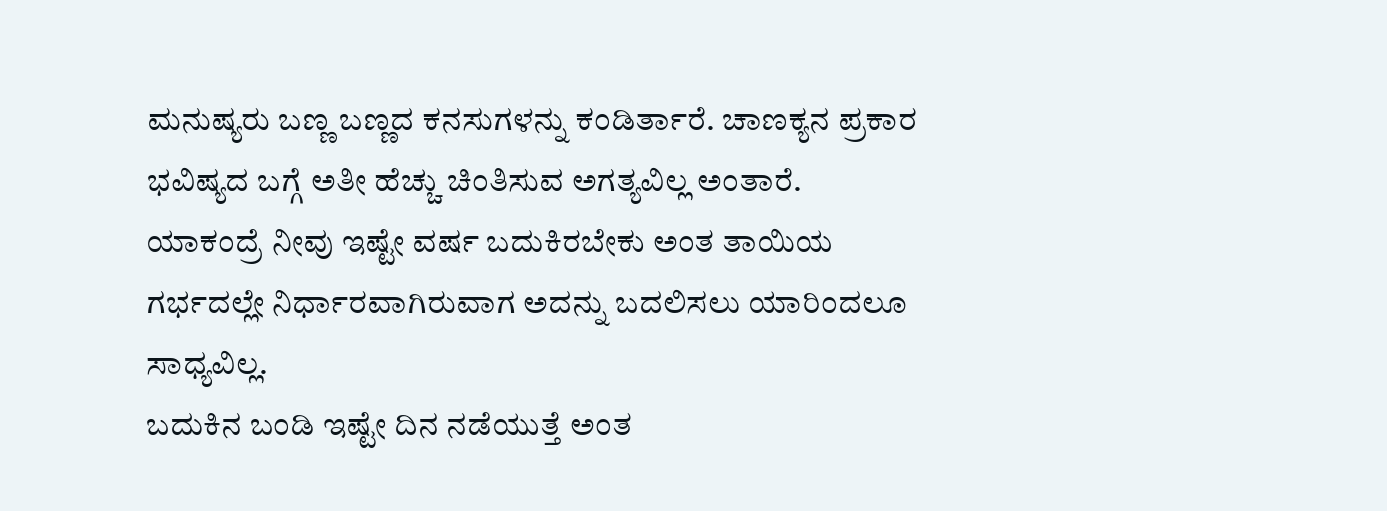ಮನುಷ್ಯರು ಬಣ್ಣ ಬಣ್ಣದ ಕನಸುಗಳನ್ನು ಕಂಡಿರ್ತಾರೆ. ಚಾಣಕ್ಯನ ಪ್ರಕಾರ ಭವಿಷ್ಯದ ಬಗ್ಗೆ ಅತೀ ಹೆಚ್ಚು ಚಿಂತಿಸುವ ಅಗತ್ಯವಿಲ್ಲ ಅಂತಾರೆ. ಯಾಕಂದ್ರೆ ನೀವು ಇಷ್ಟೇ ವರ್ಷ ಬದುಕಿರಬೇಕು ಅಂತ ತಾಯಿಯ ಗರ್ಭದಲ್ಲೇ ನಿರ್ಧಾರವಾಗಿರುವಾಗ ಅದನ್ನು ಬದಲಿಸಲು ಯಾರಿಂದಲೂ ಸಾಧ್ಯವಿಲ್ಲ.
ಬದುಕಿನ ಬಂಡಿ ಇಷ್ಟೇ ದಿನ ನಡೆಯುತ್ತೆ ಅಂತ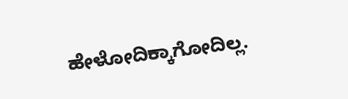ಹೇಳೋದಿಕ್ಕಾಗೋದಿಲ್ಲ.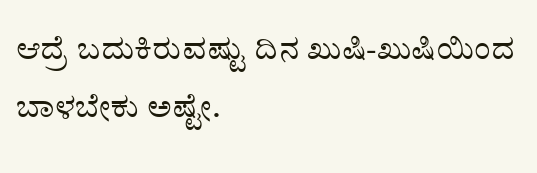ಆದ್ರೆ ಬದುಕಿರುವಷ್ಟು ದಿನ ಖುಷಿ-ಖುಷಿಯಿಂದ ಬಾಳಬೇಕು ಅಷ್ಟೇ.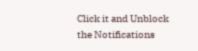Click it and Unblock the Notifications